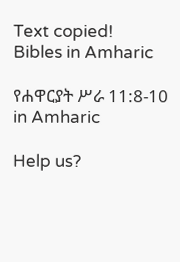Text copied!
Bibles in Amharic

የሐዋርያት ሥራ 11:8-10 in Amharic

Help us?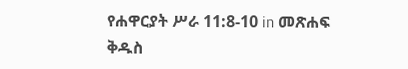የሐዋርያት ሥራ 11:8-10 in መጽሐፍ ቅዱስ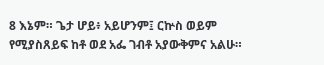8 እኔም። ጌታ ሆይ፥ አይሆንም፤ ርኵስ ወይም የሚያስጸይፍ ከቶ ወደ አፌ ገብቶ አያውቅምና አልሁ።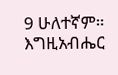9 ሁለተኛም። እግዚአብሔር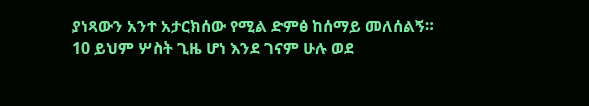ያነጻውን አንተ አታርክሰው የሚል ድምፅ ከሰማይ መለሰልኝ።
10 ይህም ሦስት ጊዜ ሆነ እንደ ገናም ሁሉ ወደ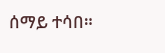ሰማይ ተሳበ።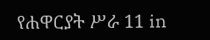የሐዋርያት ሥራ 11 in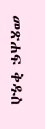መጽሐፍ ቅዱስ